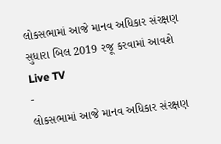લોકસભામાં આજે માનવ અધિકાર સંરક્ષણ સુધારા બિલ 2019 રજૂ કરવામાં આવશે
Live TV
-
લોકસભામાં આજે માનવ અધિકાર સંરક્ષણ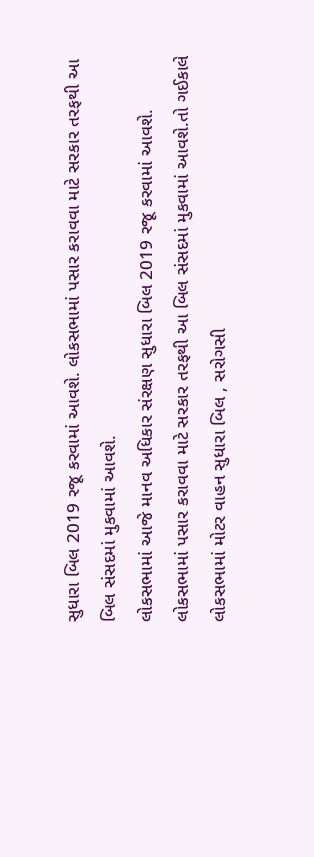સુધારા બિલ 2019 રજૂ કરવામાં આવશે. લોકસભામાં પસાર કરાવવા માટે સરકાર તરફથી આ બિલ સંસદમાં મુકવામાં આવશે.
લોકસભામાં આજે માનવ અધિકાર સંરક્ષણ સુધારા બિલ 2019 રજૂ કરવામાં આવશે. લોકસભામાં પસાર કરાવવા માટે સરકાર તરફથી આ બિલ સંસદમાં મુકવામાં આવશે.તો ગઈકાલે લોકસભામાં મોટર વાહન સુધારા બિલ , સરોગસી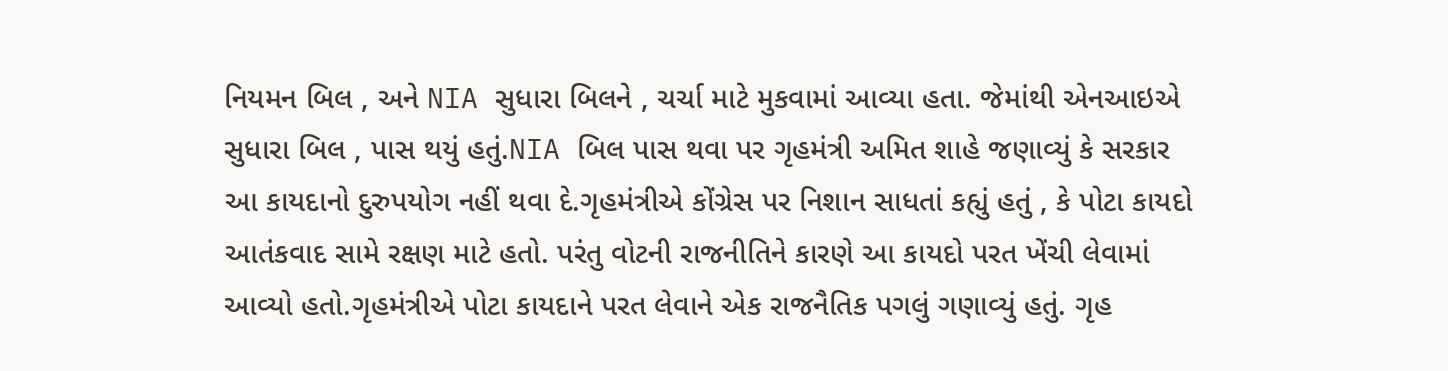નિયમન બિલ , અને NIA સુધારા બિલને , ચર્ચા માટે મુકવામાં આવ્યા હતા. જેમાંથી એનઆઇએ સુધારા બિલ , પાસ થયું હતું.NIA બિલ પાસ થવા પર ગૃહમંત્રી અમિત શાહે જણાવ્યું કે સરકાર આ કાયદાનો દુરુપયોગ નહીં થવા દે.ગૃહમંત્રીએ કોંગ્રેસ પર નિશાન સાધતાં કહ્યું હતું , કે પોટા કાયદો આતંકવાદ સામે રક્ષણ માટે હતો. પરંતુ વોટની રાજનીતિને કારણે આ કાયદો પરત ખેંચી લેવામાં આવ્યો હતો.ગૃહમંત્રીએ પોટા કાયદાને પરત લેવાને એક રાજનૈતિક પગલું ગણાવ્યું હતું. ગૃહ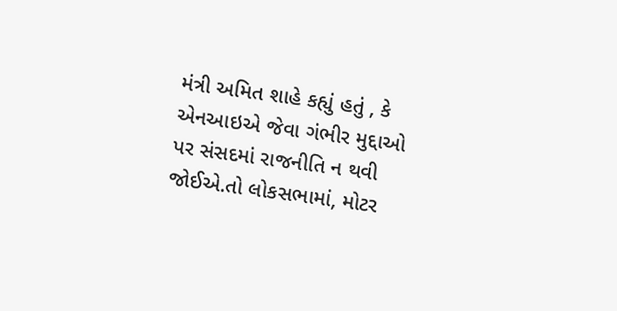મંત્રી અમિત શાહે કહ્યું હતું , કે એનઆઇએ જેવા ગંભીર મુદ્દાઓ પર સંસદમાં રાજનીતિ ન થવી જોઈએ.તો લોકસભામાં, મોટર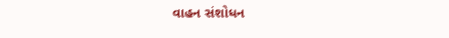વાહન સંશોધન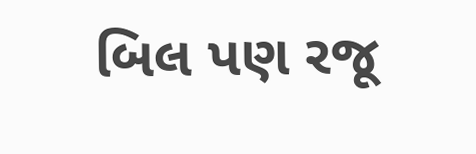બિલ પણ રજૂ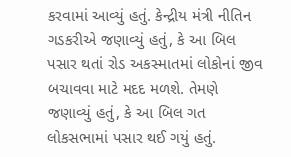કરવામાં આવ્યું હતું. કેન્દ્રીય મંત્રી નીતિન ગડકરીએ જણાવ્યું હતું, કે આ બિલ પસાર થતાં રોડ અકસ્માતમાં લોકોનાં જીવ બચાવવા માટે મદદ મળશે. તેમણે જણાવ્યું હતું, કે આ બિલ ગત લોકસભામાં પસાર થઈ ગયું હતું.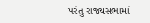પરંતુ રાજ્યસભામાં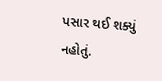પસાર થઈ શક્યું નહોતું.